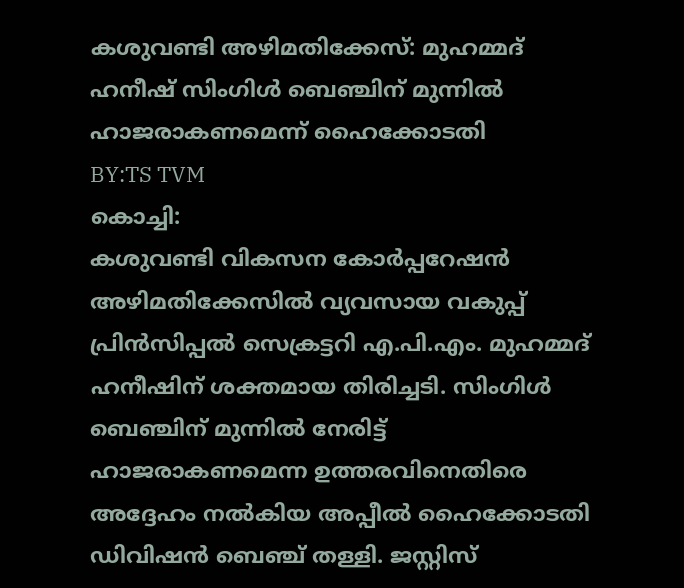കശുവണ്ടി അഴിമതിക്കേസ്: മുഹമ്മദ് ഹനീഷ് സിംഗിൾ ബെഞ്ചിന് മുന്നിൽ ഹാജരാകണമെന്ന് ഹൈക്കോടതി
BY:TS TVM
കൊച്ചി:
കശുവണ്ടി വികസന കോർപ്പറേഷൻ അഴിമതിക്കേസിൽ വ്യവസായ വകുപ്പ് പ്രിൻസിപ്പൽ സെക്രട്ടറി എ.പി.എം. മുഹമ്മദ് ഹനീഷിന് ശക്തമായ തിരിച്ചടി. സിംഗിൾ ബെഞ്ചിന് മുന്നിൽ നേരിട്ട് ഹാജരാകണമെന്ന ഉത്തരവിനെതിരെ അദ്ദേഹം നൽകിയ അപ്പീൽ ഹൈക്കോടതി ഡിവിഷൻ ബെഞ്ച് തള്ളി. ജസ്റ്റിസ്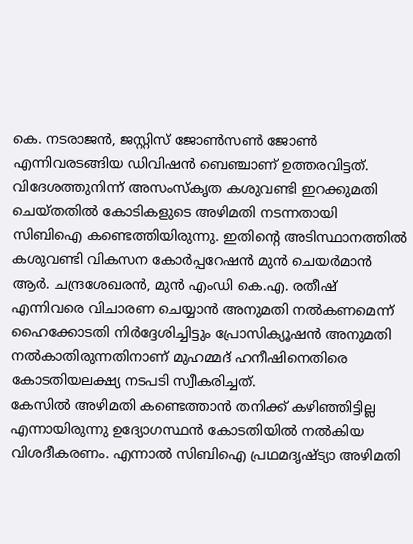കെ. നടരാജൻ, ജസ്റ്റിസ് ജോൺസൺ ജോൺ എന്നിവരടങ്ങിയ ഡിവിഷൻ ബെഞ്ചാണ് ഉത്തരവിട്ടത്.
വിദേശത്തുനിന്ന് അസംസ്കൃത കശുവണ്ടി ഇറക്കുമതി ചെയ്തതിൽ കോടികളുടെ അഴിമതി നടന്നതായി സിബിഐ കണ്ടെത്തിയിരുന്നു. ഇതിന്റെ അടിസ്ഥാനത്തിൽ കശുവണ്ടി വികസന കോർപ്പറേഷൻ മുൻ ചെയർമാൻ ആർ. ചന്ദ്രശേഖരൻ, മുൻ എംഡി കെ.എ. രതീഷ് എന്നിവരെ വിചാരണ ചെയ്യാൻ അനുമതി നൽകണമെന്ന് ഹൈക്കോടതി നിർദ്ദേശിച്ചിട്ടും പ്രോസിക്യൂഷൻ അനുമതി നൽകാതിരുന്നതിനാണ് മുഹമ്മദ് ഹനീഷിനെതിരെ കോടതിയലക്ഷ്യ നടപടി സ്വീകരിച്ചത്.
കേസിൽ അഴിമതി കണ്ടെത്താൻ തനിക്ക് കഴിഞ്ഞിട്ടില്ല എന്നായിരുന്നു ഉദ്യോഗസ്ഥൻ കോടതിയിൽ നൽകിയ വിശദീകരണം. എന്നാൽ സിബിഐ പ്രഥമദൃഷ്ട്യാ അഴിമതി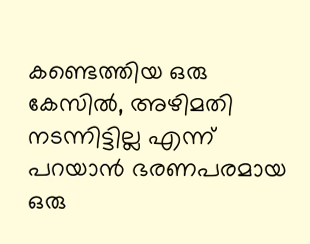കണ്ടെത്തിയ ഒരു കേസിൽ, അഴിമതി നടന്നിട്ടില്ല എന്ന് പറയാൻ ഭരണപരമായ ഒരു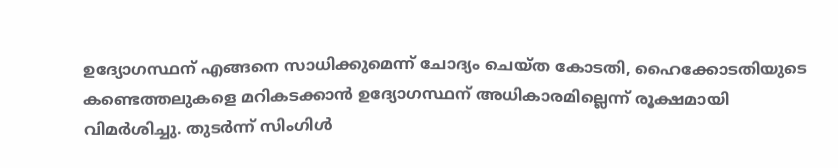ഉദ്യോഗസ്ഥന് എങ്ങനെ സാധിക്കുമെന്ന് ചോദ്യം ചെയ്ത കോടതി, ഹൈക്കോടതിയുടെ കണ്ടെത്തലുകളെ മറികടക്കാൻ ഉദ്യോഗസ്ഥന് അധികാരമില്ലെന്ന് രൂക്ഷമായി വിമർശിച്ചു. തുടർന്ന് സിംഗിൾ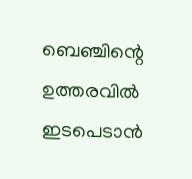ബെഞ്ചിന്റെ ഉത്തരവിൽ ഇടപെടാൻ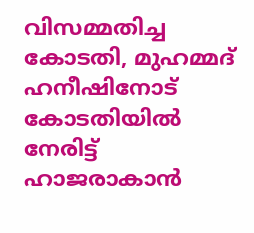വിസമ്മതിച്ച കോടതി, മുഹമ്മദ് ഹനീഷിനോട് കോടതിയിൽ നേരിട്ട് ഹാജരാകാൻ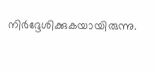നിർദ്ദേശിക്കുകയായിരുന്നു.